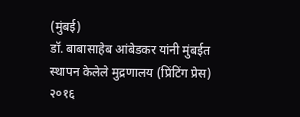(मुंबई)
डॉ. बाबासाहेब आंबेडकर यांनी मुंबईत स्थापन केलेले मुद्रणालय (प्रिंटिंग प्रेस) २०१६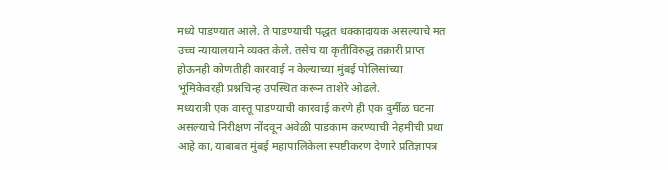मध्ये पाडण्यात आले. ते पाडण्याची पद्धत धक्कादायक असल्याचे मत उच्च न्यायालयाने व्यक्त केले. तसेच या कृतीविरुद्ध तक्रारी प्राप्त होऊनही कोणतीही कारवाई न केल्याच्या मुंबई पोलिसांच्या भूमिकेवरही प्रश्नचिन्ह उपस्थित करून ताशेरे ओढले.
मध्यरात्री एक वास्तू पाडण्याची कारवाई करणे ही एक दुर्मीळ घटना असल्याचे निरीक्षण नोंदवून अवेळी पाडकाम करण्याची नेहमीची प्रथा आहे का, याबाबत मुंबई महापालिकेला स्पष्टीकरण देणारे प्रतिज्ञापत्र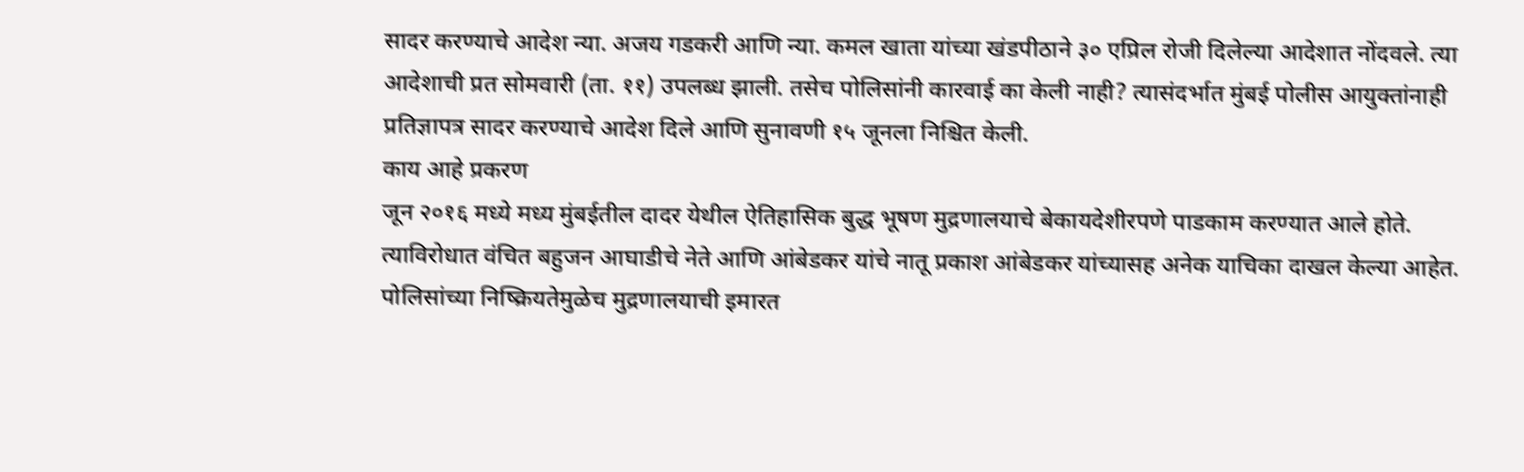सादर करण्याचे आदेश न्या. अजय गडकरी आणि न्या. कमल खाता यांच्या खंडपीठाने ३० एप्रिल रोजी दिलेल्या आदेशात नोंदवले. त्या आदेशाची प्रत सोमवारी (ता. ११) उपलब्ध झाली. तसेच पोलिसांनी कारवाई का केली नाही? त्यासंदर्भात मुंबई पोलीस आयुक्तांनाही प्रतिज्ञापत्र सादर करण्याचे आदेश दिले आणि सुनावणी १५ जूनला निश्चित केली.
काय आहे प्रकरण
जून २०१६ मध्ये मध्य मुंबईतील दादर येथील ऐतिहासिक बुद्ध भूषण मुद्रणालयाचे बेकायदेशीरपणे पाडकाम करण्यात आले होते. त्याविरोधात वंचित बहुजन आघाडीचे नेते आणि आंबेडकर यांचे नातू प्रकाश आंबेडकर यांच्यासह अनेक याचिका दाखल केल्या आहेत. पोलिसांच्या निष्क्रियतेमुळेच मुद्रणालयाची इमारत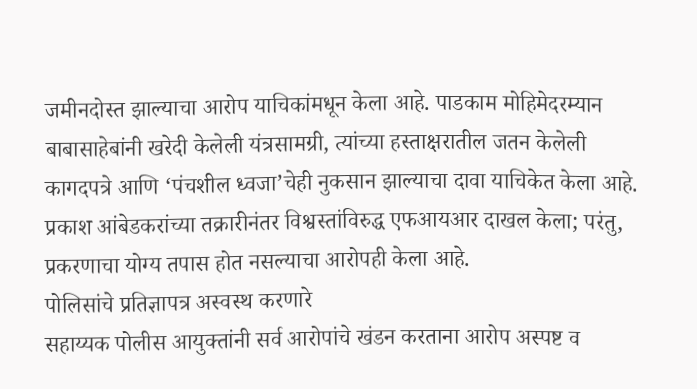जमीनदोस्त झाल्याचा आरोप याचिकांमधून केला आहे. पाडकाम मोहिमेदरम्यान बाबासाहेबांनी खरेदी केलेली यंत्रसामग्री, त्यांच्या हस्ताक्षरातील जतन केलेली कागदपत्रे आणि ‘पंचशील ध्वजा’चेही नुकसान झाल्याचा दावा याचिकेत केला आहे. प्रकाश आंबेडकरांच्या तक्रारीनंतर विश्वस्तांविरुद्ध एफआयआर दाखल केला; परंतु, प्रकरणाचा योग्य तपास होत नसल्याचा आरोपही केला आहे.
पोलिसांचे प्रतिज्ञापत्र अस्वस्थ करणारे
सहाय्यक पोलीस आयुक्तांनी सर्व आरोपांचे खंडन करताना आरोप अस्पष्ट व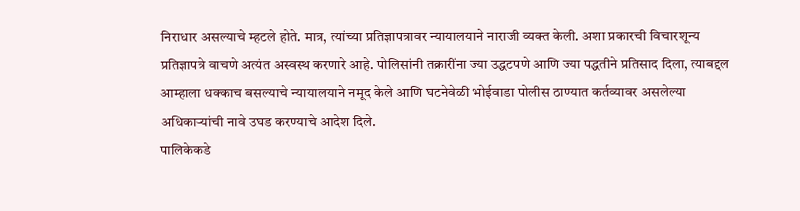निराधार असल्याचे म्हटले होते. मात्र, त्यांच्या प्रतिज्ञापत्रावर न्यायालयाने नाराजी व्यक्त केली. अशा प्रकारची विचारशून्य प्रतिज्ञापत्रे वाचणे अत्यंत अस्वस्थ करणारे आहे. पोलिसांनी तक्रारींना ज्या उद्धटपणे आणि ज्या पद्धतीने प्रतिसाद दिला, त्याबद्दल आम्हाला धक्काच बसल्याचे न्यायालयाने नमूद केले आणि घटनेवेळी भोईवाडा पोलीस ठाण्यात कर्तव्यावर असलेल्या अधिकाऱ्यांची नावे उघड करण्याचे आदेश दिले.
पालिकेकडे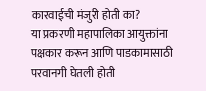कारवाईची मंजुरी होती का?
या प्रकरणी महापालिका आयुक्तांना पक्षकार करून आणि पाडकामासाठी परवानगी घेतली होती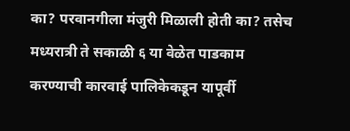का? परवानगीला मंजुरी मिळाली होती का? तसेच मध्यरात्री ते सकाळी ६ या वेळेत पाडकाम करण्याची कारवाई पालिकेकडून यापूर्वी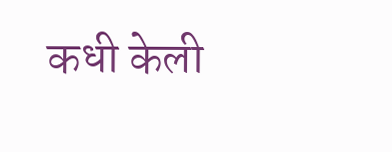कधी केली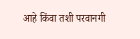आहे किंवा तशी परवानगी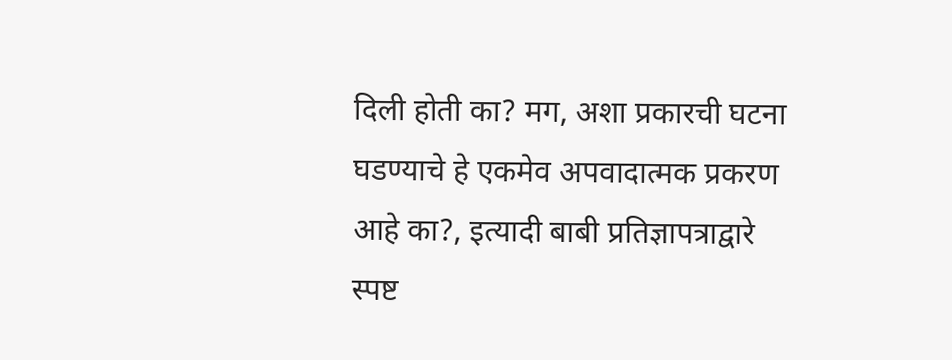दिली होती का? मग, अशा प्रकारची घटना घडण्याचे हे एकमेव अपवादात्मक प्रकरण आहे का?, इत्यादी बाबी प्रतिज्ञापत्राद्वारे स्पष्ट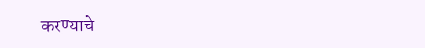करण्याचे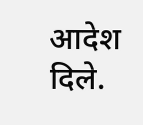आदेश दिले.